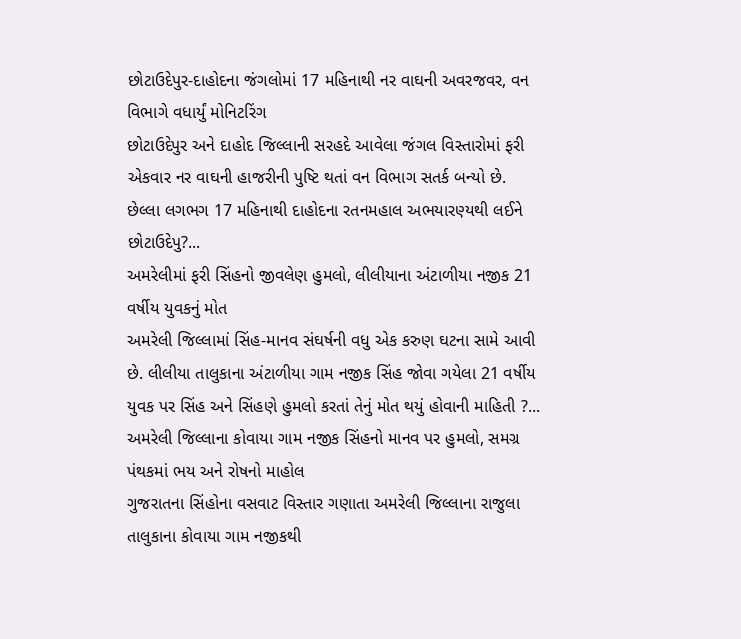છોટાઉદેપુર-દાહોદના જંગલોમાં 17 મહિનાથી નર વાઘની અવરજવર, વન વિભાગે વધાર્યું મોનિટરિંગ
છોટાઉદેપુર અને દાહોદ જિલ્લાની સરહદે આવેલા જંગલ વિસ્તારોમાં ફરી એકવાર નર વાઘની હાજરીની પુષ્ટિ થતાં વન વિભાગ સતર્ક બન્યો છે. છેલ્લા લગભગ 17 મહિનાથી દાહોદના રતનમહાલ અભયારણ્યથી લઈને છોટાઉદેપુ?...
અમરેલીમાં ફરી સિંહનો જીવલેણ હુમલો, લીલીયાના અંટાળીયા નજીક 21 વર્ષીય યુવકનું મોત
અમરેલી જિલ્લામાં સિંહ-માનવ સંઘર્ષની વધુ એક કરુણ ઘટના સામે આવી છે. લીલીયા તાલુકાના અંટાળીયા ગામ નજીક સિંહ જોવા ગયેલા 21 વર્ષીય યુવક પર સિંહ અને સિંહણે હુમલો કરતાં તેનું મોત થયું હોવાની માહિતી ?...
અમરેલી જિલ્લાના કોવાયા ગામ નજીક સિંહનો માનવ પર હુમલો, સમગ્ર પંથકમાં ભય અને રોષનો માહોલ
ગુજરાતના સિંહોના વસવાટ વિસ્તાર ગણાતા અમરેલી જિલ્લાના રાજુલા તાલુકાના કોવાયા ગામ નજીકથી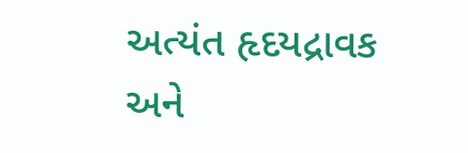અત્યંત હૃદયદ્રાવક અને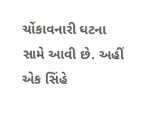ચોંકાવનારી ઘટના સામે આવી છે. અહીં એક સિંહે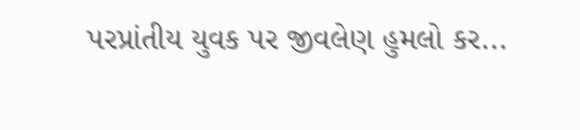પરપ્રાંતીય યુવક પર જીવલેણ હુમલો કર...